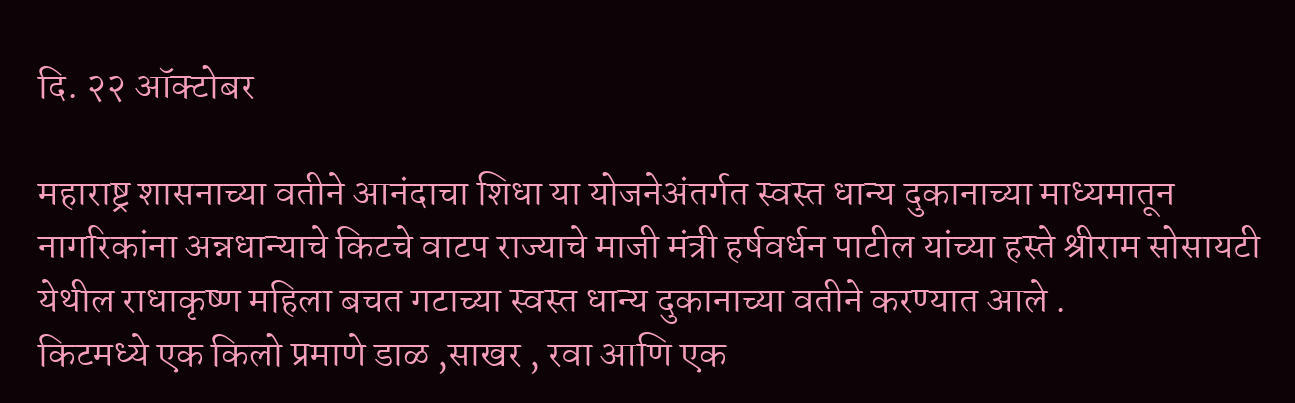दि. २२ ऑक्टोबर

महाराष्ट्र शासनाच्या वतीने आनंदाचा शिधा या योजनेअंतर्गत स्वस्त धान्य दुकानाच्या माध्यमातून नागरिकांना अन्नधान्याचे किटचे वाटप राज्याचे माजी मंत्री हर्षवर्धन पाटील यांच्या हस्ते श्रीराम सोसायटी येथील राधाकृष्ण महिला बचत गटाच्या स्वस्त धान्य दुकानाच्या वतीने करण्यात आले .
किटमध्ये एक किलो प्रमाणे डाळ ,साखर , रवा आणि एक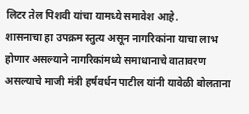लिटर तेल पिशवी यांचा यामध्ये समावेश आहे.
शासनाचा हा उपक्रम स्तुत्य असून नागरिकांना याचा लाभ होणार असल्याने नागरिकांमध्ये समाधानाचे वातावरण असल्याचे माजी मंत्री हर्षवर्धन पाटील यांनी यावेळी बोलताना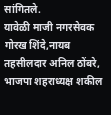सांगितले.
यावेळी माजी नगरसेवक गोरख शिंदे,नायब तहसीलदार अनिल ठोंबरे, भाजपा शहराध्यक्ष शकील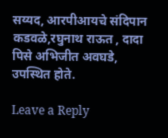सय्यद, आरपीआयचे संदिपान कडवळे,रघुनाथ राऊत , दादा पिसे अभिजीत अवघडे, उपस्थित होते.

Leave a Reply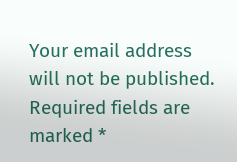Your email address will not be published. Required fields are marked *